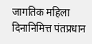जागतिक महिला दिनानिमित्त पंतप्रधान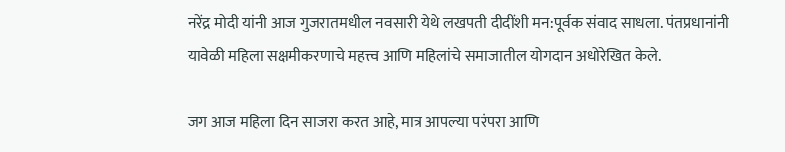नरेंद्र मोदी यांनी आज गुजरातमधील नवसारी येथे लखपती दीदींशी मन:पूर्वक संवाद साधला. पंतप्रधानांनी यावेळी महिला सक्षमीकरणाचे महत्त्व आणि महिलांचे समाजातील योगदान अधोरेखित केले.

जग आज महिला दिन साजरा करत आहे, मात्र आपल्या परंपरा आणि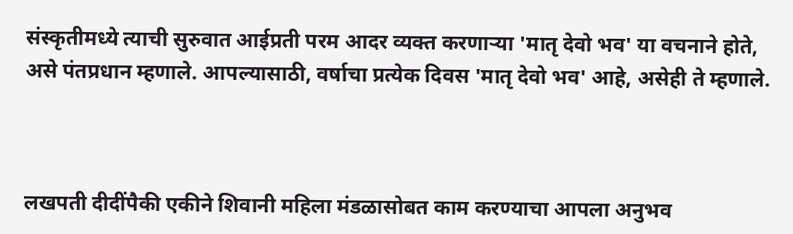संस्कृतीमध्ये त्याची सुरुवात आईप्रती परम आदर व्यक्त करणाऱ्या 'मातृ देवो भव' या वचनाने होते, असे पंतप्रधान म्हणाले. आपल्यासाठी, वर्षाचा प्रत्येक दिवस 'मातृ देवो भव' आहे, असेही ते म्हणाले.



लखपती दीदींपैकी एकीने शिवानी महिला मंडळासोबत काम करण्याचा आपला अनुभव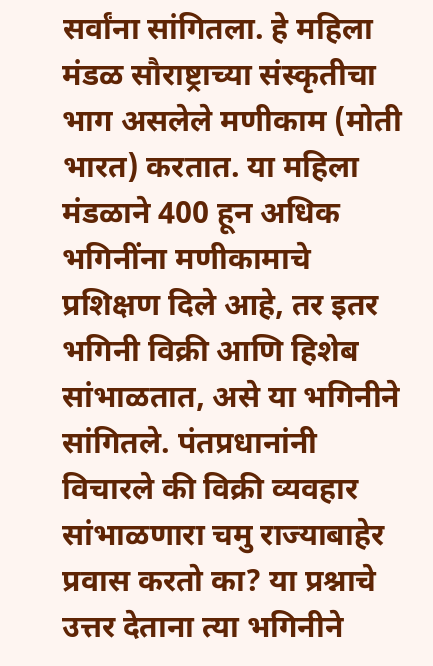सर्वांना सांगितला. हे महिला मंडळ सौराष्ट्राच्या संस्कृतीचा भाग असलेले मणीकाम (मोती भारत) करतात. या महिला मंडळाने 400 हून अधिक भगिनींना मणीकामाचे प्रशिक्षण दिले आहे, तर इतर भगिनी विक्री आणि हिशेब सांभाळतात, असे या भगिनीने सांगितले. पंतप्रधानांनी विचारले की विक्री व्यवहार सांभाळणारा चमु राज्याबाहेर प्रवास करतो का? या प्रश्नाचे उत्तर देताना त्या भगिनीने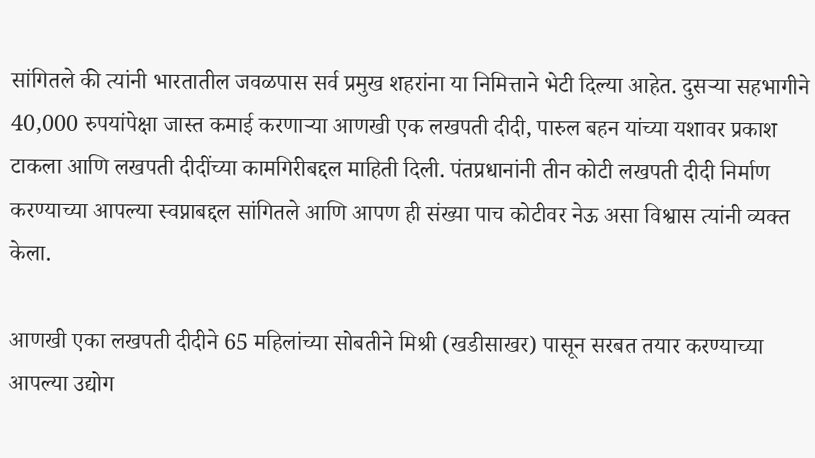सांगितले की त्यांनी भारतातील जवळपास सर्व प्रमुख शहरांना या निमित्ताने भेटी दिल्या आहेत. दुसऱ्या सहभागीने 40,000 रुपयांपेक्षा जास्त कमाई करणाऱ्या आणखी एक लखपती दीदी, पारुल बहन यांच्या यशावर प्रकाश टाकला आणि लखपती दीदींच्या कामगिरीबद्दल माहिती दिली. पंतप्रधानांनी तीन कोटी लखपती दीदी निर्माण करण्याच्या आपल्या स्वप्नाबद्दल सांगितले आणि आपण ही संख्या पाच कोटीवर नेऊ असा विश्वास त्यांनी व्यक्त केला.

आणखी एका लखपती दीदीने 65 महिलांच्या सोबतीने मिश्री (खडीसाखर) पासून सरबत तयार करण्याच्या आपल्या उद्योग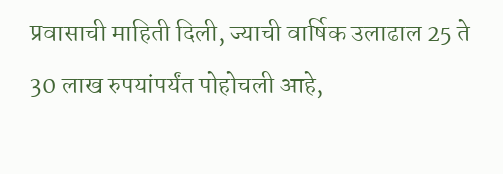प्रवासाची माहिती दिली, ज्याची वार्षिक उलाढाल 25 ते 30 लाख रुपयांपर्यंत पोहोचली आहे,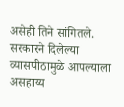असेही तिने सांगितले. सरकारने दिलेल्या व्यासपीठामुळे आपल्याला असहाय्य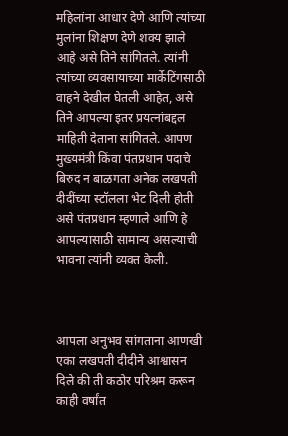महिलांना आधार देणे आणि त्यांच्या मुलांना शिक्षण देणे शक्य झाले आहे असे तिने सांगितले. त्यांनी त्यांच्या व्यवसायाच्या मार्केटिंगसाठी वाहने देखील घेतली आहेत, असे तिने आपल्या इतर प्रयत्नांबद्दल माहिती देताना सांगितले. आपण मुख्यमंत्री किंवा पंतप्रधान पदाचे बिरुद न बाळगता अनेक लखपती दीदींच्या स्टॉलला भेट दिली होती असे पंतप्रधान म्हणाले आणि हे आपल्यासाठी सामान्य असल्याची भावना त्यांनी व्यक्त केली.



आपला अनुभव सांगताना आणखी एका लखपती दीदीने आश्वासन दिले की ती कठोर परिश्रम करून काही वर्षांत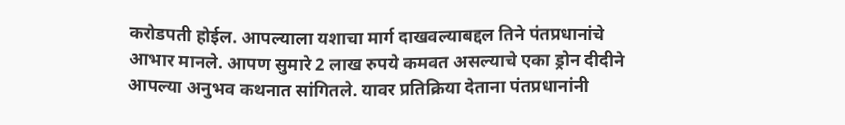करोडपती होईल. आपल्याला यशाचा मार्ग दाखवल्याबद्दल तिने पंतप्रधानांचे आभार मानले. आपण सुमारे 2 लाख रुपये कमवत असल्याचे एका ड्रोन दीदीने आपल्या अनुभव कथनात सांगितले. यावर प्रतिक्रिया देताना पंतप्रधानांनी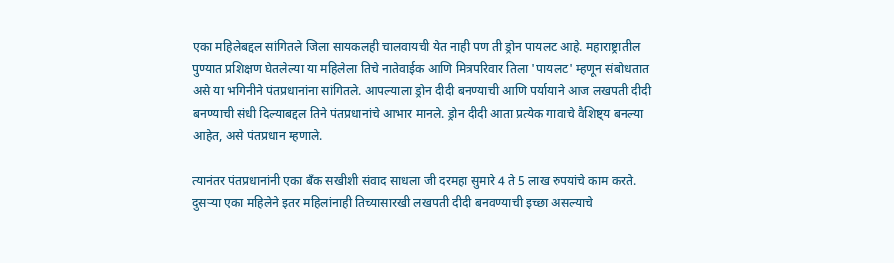एका महिलेबद्दल सांगितले जिला सायकलही चालवायची येत नाही पण ती ड्रोन पायलट आहे. महाराष्ट्रातील पुण्यात प्रशिक्षण घेतलेल्या या महिलेला तिचे नातेवाईक आणि मित्रपरिवार तिला 'पायलट' म्हणून संबोधतात असे या भगिनीने पंतप्रधानांना सांगितले. आपल्याला ड्रोन दीदी बनण्याची आणि पर्यायाने आज लखपती दीदी बनण्याची संधी दिल्याबद्दल तिने पंतप्रधानांचे आभार मानले. ड्रोन दीदी आता प्रत्येक गावाचे वैशिष्ट्य बनल्या आहेत, असे पंतप्रधान म्हणाले.

त्यानंतर पंतप्रधानांनी एका बँक सखीशी संवाद साधला जी दरमहा सुमारे 4 ते 5 लाख रुपयांचे काम करते. दुसऱ्या एका महिलेने इतर महिलांनाही तिच्यासारखी लखपती दीदी बनवण्याची इच्छा असल्याचे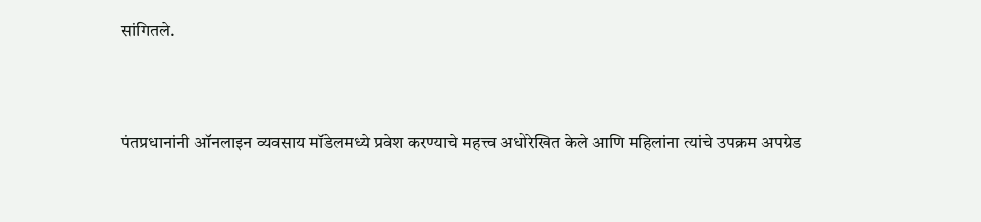सांगितले.



पंतप्रधानांनी ऑनलाइन व्यवसाय मॉडेलमध्ये प्रवेश करण्याचे महत्त्व अधोरेखित केले आणि महिलांना त्यांचे उपक्रम अपग्रेड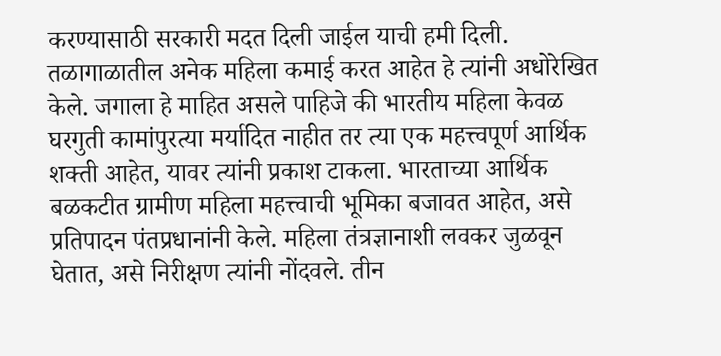करण्यासाठी सरकारी मदत दिली जाईल याची हमी दिली. तळागाळातील अनेक महिला कमाई करत आहेत हे त्यांनी अधोरेखित केले. जगाला हे माहित असले पाहिजे की भारतीय महिला केवळ घरगुती कामांपुरत्या मर्यादित नाहीत तर त्या एक महत्त्वपूर्ण आर्थिक शक्ती आहेत, यावर त्यांनी प्रकाश टाकला. भारताच्या आर्थिक बळकटीत ग्रामीण महिला महत्त्वाची भूमिका बजावत आहेत, असे प्रतिपादन पंतप्रधानांनी केले. महिला तंत्रज्ञानाशी लवकर जुळवून घेतात, असे निरीक्षण त्यांनी नोंदवले. तीन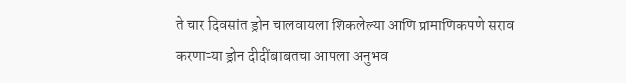ते चार दिवसांत ड्रोन चालवायला शिकलेल्या आणि प्रामाणिकपणे सराव करणाऱ्या ड्रोन दीदींबाबतचा आपला अनुभव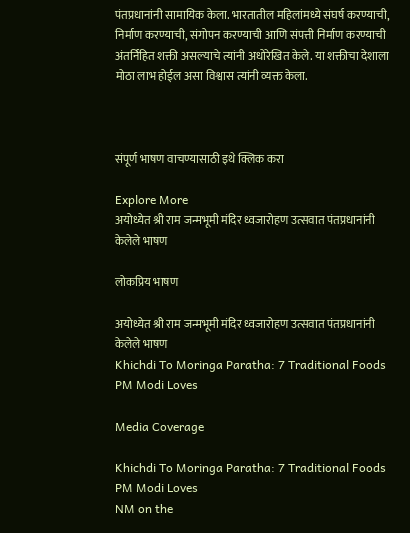पंतप्रधानांनी सामायिक केला. भारतातील महिलांमध्ये संघर्ष करण्याची, निर्माण करण्याची, संगोपन करण्याची आणि संपत्ती निर्माण करण्याची अंतर्निहित शक्ती असल्याचे त्यांनी अधोरेखित केले. या शक्तीचा देशाला मोठा लाभ होईल असा विश्वास त्यांनी व्यक्त केला.



संपूर्ण भाषण वाचण्यासाठी इथे क्लिक करा

Explore More
अयोध्येत श्री राम जन्मभूमी मंदिर ध्वजारोहण उत्सवात पंतप्रधानांनी केलेले भाषण

लोकप्रिय भाषण

अयोध्येत श्री राम जन्मभूमी मंदिर ध्वजारोहण उत्सवात पंतप्रधानांनी केलेले भाषण
Khichdi To Moringa Paratha: 7 Traditional Foods PM Modi Loves

Media Coverage

Khichdi To Moringa Paratha: 7 Traditional Foods PM Modi Loves
NM on the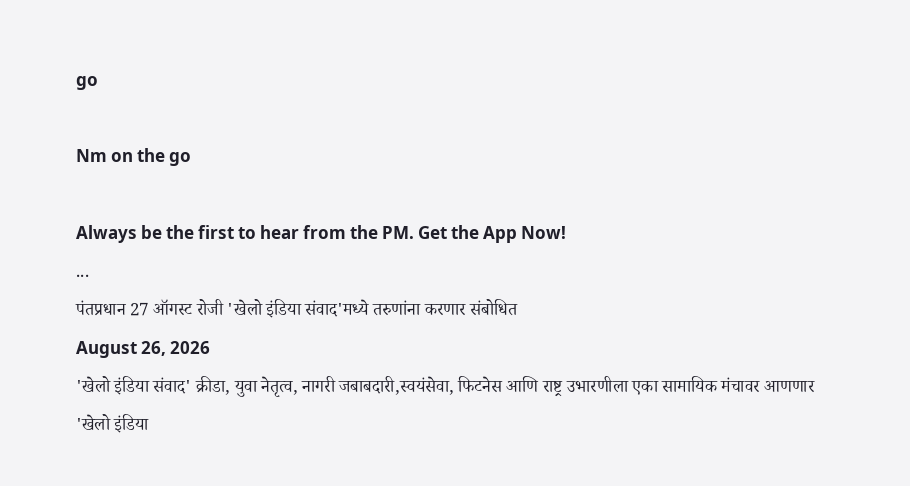go

Nm on the go

Always be the first to hear from the PM. Get the App Now!
...
पंतप्रधान 27 ऑगस्ट रोजी 'खेलो इंडिया संवाद'मध्ये तरुणांना करणार संबोधित
August 26, 2026
'खेलो इंडिया संवाद' क्रीडा, युवा नेतृत्व, नागरी जबाबदारी,स्वयंसेवा, फिटनेस आणि राष्ट्र उभारणीला एका सामायिक मंचावर आणणार
'खेलो इंडिया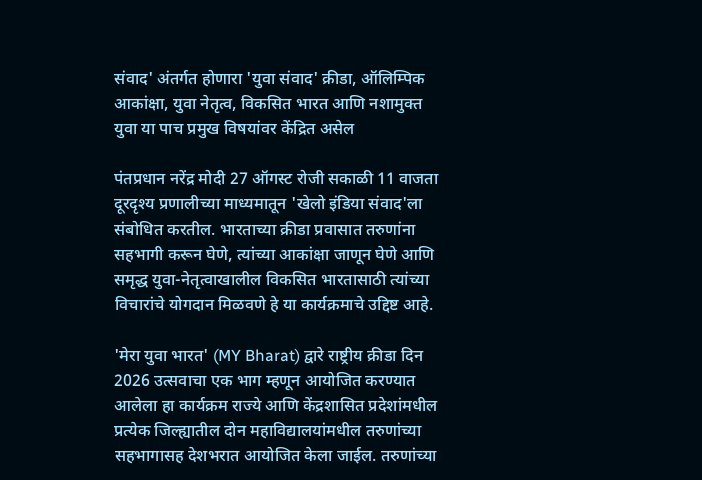संवाद' अंतर्गत होणारा 'युवा संवाद' क्रीडा, ऑलिम्पिक आकांक्षा, युवा नेतृत्व, विकसित भारत आणि नशामुक्त युवा या पाच प्रमुख विषयांवर केंद्रित असेल

पंतप्रधान नरेंद्र मोदी 27 ऑगस्ट रोजी सकाळी 11 वाजता दूरदृश्य प्रणालीच्या माध्यमातून 'खेलो इंडिया संवाद'ला संबोधित करतील. भारताच्या क्रीडा प्रवासात तरुणांना सहभागी करून घेणे, त्यांच्या आकांक्षा जाणून घेणे आणि समृद्ध युवा-नेतृत्वाखालील विकसित भारतासाठी त्यांच्या विचारांचे योगदान मिळवणे हे या कार्यक्रमाचे उद्दिष्ट आहे.

'मेरा युवा भारत' (MY Bharat) द्वारे राष्ट्रीय क्रीडा दिन 2026 उत्सवाचा एक भाग म्हणून आयोजित करण्यात आलेला हा कार्यक्रम राज्ये आणि केंद्रशासित प्रदेशांमधील प्रत्येक जिल्ह्यातील दोन महाविद्यालयांमधील तरुणांच्या सहभागासह देशभरात आयोजित केला जाईल. तरुणांच्या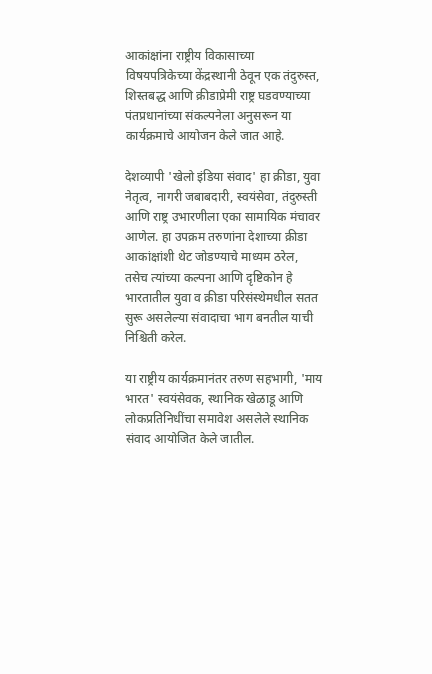आकांक्षांना राष्ट्रीय विकासाच्या विषयपत्रिकेच्या केंद्रस्थानी ठेवून एक तंदुरुस्त, शिस्तबद्ध आणि क्रीडाप्रेमी राष्ट्र घडवण्याच्या पंतप्रधानांच्या संकल्पनेला अनुसरून या कार्यक्रमाचे आयोजन केले जात आहे.

देशव्यापी 'खेलो इंडिया संवाद' हा क्रीडा, युवा नेतृत्व, नागरी जबाबदारी, स्वयंसेवा, तंदुरुस्ती आणि राष्ट्र उभारणीला एका सामायिक मंचावर आणेल. हा उपक्रम तरुणांना देशाच्या क्रीडा आकांक्षांशी थेट जोडण्याचे माध्यम ठरेल, तसेच त्यांच्या कल्पना आणि दृष्टिकोन हे भारतातील युवा व क्रीडा परिसंस्थेमधील सतत सुरू असलेल्या संवादाचा भाग बनतील याची निश्चिती करेल.

या राष्ट्रीय कार्यक्रमानंतर तरुण सहभागी, 'माय भारत' स्वयंसेवक, स्थानिक खेळाडू आणि लोकप्रतिनिधींचा समावेश असलेले स्थानिक संवाद आयोजित केले जातील.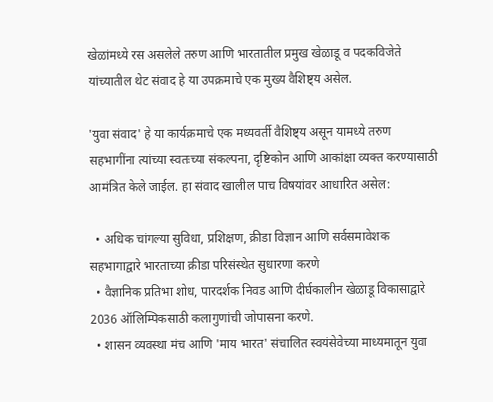खेळांमध्ये रस असलेले तरुण आणि भारतातील प्रमुख खेळाडू व पदकविजेते यांच्यातील थेट संवाद हे या उपक्रमाचे एक मुख्य वैशिष्ट्य असेल.

'युवा संवाद' हे या कार्यक्रमाचे एक मध्यवर्ती वैशिष्ट्य असून यामध्ये तरुण सहभागींना त्यांच्या स्वतःच्या संकल्पना, दृष्टिकोन आणि आकांक्षा व्यक्त करण्यासाठी आमंत्रित केले जाईल. हा संवाद खालील पाच विषयांवर आधारित असेल:

  • अधिक चांगल्या सुविधा, प्रशिक्षण, क्रीडा विज्ञान आणि सर्वसमावेशक सहभागाद्वारे भारताच्या क्रीडा परिसंस्थेत सुधारणा करणे
  • वैज्ञानिक प्रतिभा शोध, पारदर्शक निवड आणि दीर्घकालीन खेळाडू विकासाद्वारे 2036 ऑलिम्पिकसाठी कलागुणांची जोपासना करणे.
  • शासन व्यवस्था मंच आणि 'माय भारत' संचालित स्वयंसेवेच्या माध्यमातून युवा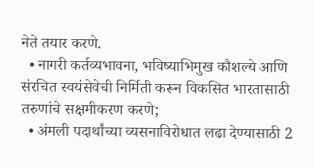नेते तयार करणे.
  • नागरी कर्तव्यभावना, भविष्याभिमुख कौशल्ये आणि संरचित स्वयंसेवेची निर्मिती करून विकसित भारतासाठी तरुणांचे सक्षमीकरण करणे;
  • अंमली पदार्थांच्या व्यसनाविरोधात लढा देण्यासाठी 2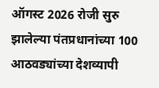ऑगस्ट 2026 रोजी सुरु झालेल्या पंतप्रधानांच्या 100 आठवड्यांच्या देशव्यापी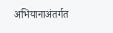अभियानाअंतर्गत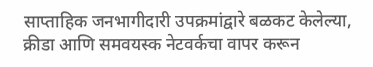साप्ताहिक जनभागीदारी उपक्रमांद्वारे बळकट केलेल्या, क्रीडा आणि समवयस्क नेटवर्कचा वापर करून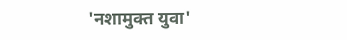'नशामुक्त युवा'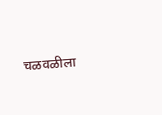चळवळीला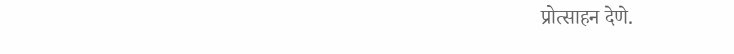प्रोत्साहन देणे.